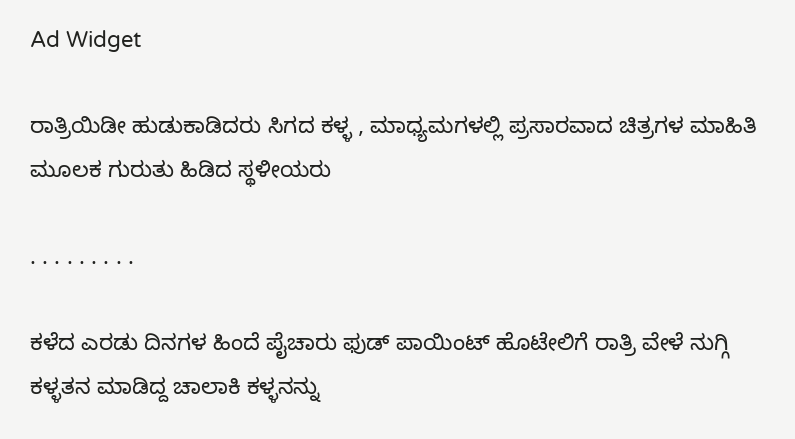Ad Widget

ರಾತ್ರಿಯಿಡೀ ಹುಡುಕಾಡಿದರು ಸಿಗದ ಕಳ್ಳ , ಮಾಧ್ಯಮಗಳಲ್ಲಿ ಪ್ರಸಾರವಾದ ಚಿತ್ರಗಳ ಮಾಹಿತಿ ಮೂಲಕ ಗುರುತು ಹಿಡಿದ ಸ್ಥಳೀಯರು

. . . . . . . . .

ಕಳೆದ ಎರಡು ದಿನಗಳ ಹಿಂದೆ ಪೈಚಾರು ಫುಡ್ ಪಾಯಿಂಟ್ ಹೊಟೇಲಿಗೆ ರಾತ್ರಿ ವೇಳೆ ನುಗ್ಗಿ ಕಳ್ಳತನ ಮಾಡಿದ್ದ ಚಾಲಾಕಿ ಕಳ್ಳನನ್ನು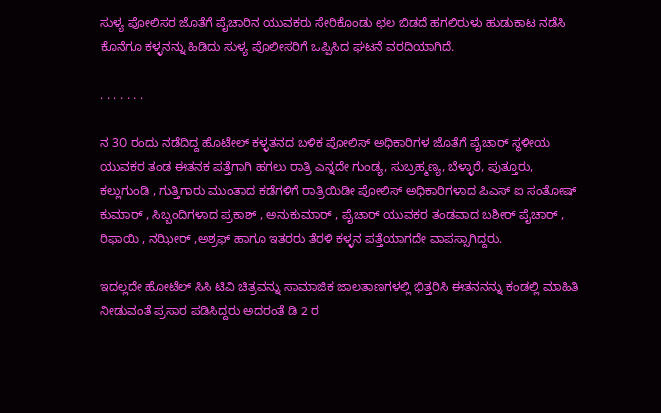ಸುಳ್ಯ ಪೋಲಿಸರ ಜೊತೆಗೆ ಪೈಚಾರಿನ ಯುವಕರು ಸೇರಿಕೊಂಡು ಛಲ ಬಿಡದೆ ಹಗಲಿರುಳು ಹುಡುಕಾಟ ನಡೆಸಿ ಕೊನೆಗೂ ಕಳ್ಳನನ್ನು ಹಿಡಿದು ಸುಳ್ಯ ಪೊಲೀಸರಿಗೆ ಒಪ್ಪಿಸಿದ ಘಟನೆ ವರದಿಯಾಗಿದೆ.

. . . . . . .

ನ 3೦ ರಂದು ನಡೆದಿದ್ದ ಹೊಟೇಲ್ ಕಳ್ಳತನದ ಬಳಿಕ ಪೋಲಿಸ್ ಅಧಿಕಾರಿಗಳ ಜೊತೆಗೆ ಪೈಚಾರ್ ಸ್ಥಳೀಯ ಯುವಕರ ತಂಡ ಈತನಕ ಪತ್ತೆಗಾಗಿ ಹಗಲು ರಾತ್ರಿ ಎನ್ನದೇ ಗುಂಡ್ಯ, ಸುಬ್ರಹ್ಮಣ್ಯ, ಬೆಳ್ಳಾರೆ, ಪುತ್ತೂರು, ಕಲ್ಲುಗುಂಡಿ , ಗುತ್ತಿಗಾರು ಮುಂತಾದ ಕಡೆಗಳಿಗೆ ರಾತ್ರಿಯಿಡೀ ಪೋಲಿಸ್ ಅಧಿಕಾರಿಗಳಾದ ಪಿಎಸ್ ಐ ಸಂತೋಷ್ ಕುಮಾರ್ , ಸಿಬ್ಬಂದಿಗಳಾದ ಪ್ರಕಾಶ್ , ಅನುಕುಮಾರ್ , ಪೈಚಾರ್ ಯುವಕರ ತಂಡವಾದ ಬಶೀರ್ ಪೈಚಾರ್ , ರಿಫಾಯಿ , ನಝೀರ್ ,ಅಶ್ರಫ್ ಹಾಗೂ ಇತರರು ತೆರಳಿ ಕಳ್ಳನ ಪತ್ತೆಯಾಗದೇ ವಾಪಸ್ಸಾಗಿದ್ದರು.

ಇದಲ್ಲದೇ ಹೋಟೆಲ್ ಸಿಸಿ ಟಿವಿ ಚಿತ್ರವನ್ನು ಸಾಮಾಜಿಕ ಜಾಲತಾಣಗಳಲ್ಲಿ ಭಿತ್ತರಿಸಿ ಈತನನನ್ನು ಕಂಡಲ್ಲಿ ಮಾಹಿತಿ ನೀಡುವಂತೆ ಪ್ರಸಾರ ಪಡಿಸಿದ್ದರು ಅದರಂತೆ ಡಿ 2 ರ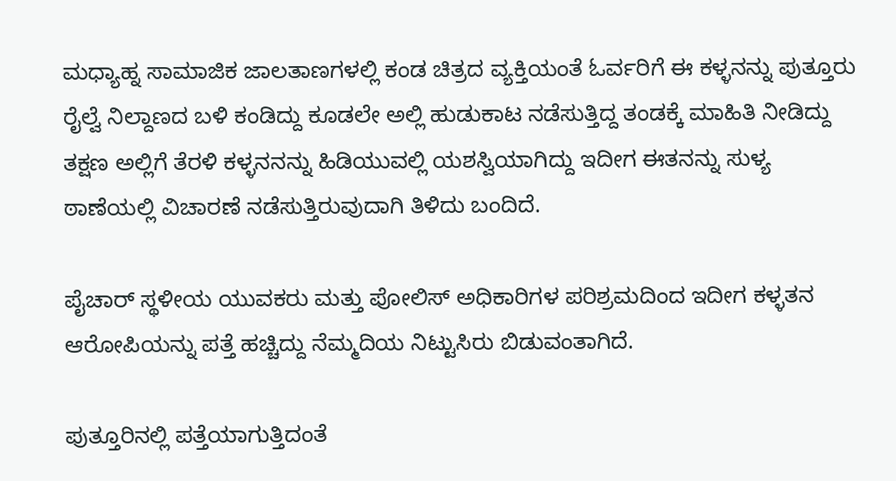ಮಧ್ಯಾಹ್ನ ಸಾಮಾಜಿಕ ಜಾಲತಾಣಗಳಲ್ಲಿ ಕಂಡ ಚಿತ್ರದ ವ್ಯಕ್ತಿಯಂತೆ ಓರ್ವರಿಗೆ ಈ ಕಳ್ಳನನ್ನು ಪುತ್ತೂರು ರೈಲ್ವೆ ನಿಲ್ದಾಣದ ಬಳಿ ಕಂಡಿದ್ದು ಕೂಡಲೇ ಅಲ್ಲಿ ಹುಡುಕಾಟ ನಡೆಸುತ್ತಿದ್ದ ತಂಡಕ್ಕೆ ಮಾಹಿತಿ ನೀಡಿದ್ದು ತಕ್ಷಣ ಅಲ್ಲಿಗೆ ತೆರಳಿ ಕಳ್ಳನನನ್ನು ಹಿಡಿಯುವಲ್ಲಿ ಯಶಸ್ವಿಯಾಗಿದ್ದು ಇದೀಗ ಈತನನ್ನು ಸುಳ್ಯ ಠಾಣೆಯಲ್ಲಿ ವಿಚಾರಣೆ ನಡೆಸುತ್ತಿರುವುದಾಗಿ ತಿಳಿದು ಬಂದಿದೆ.

ಪೈಚಾರ್ ಸ್ಥಳೀಯ ಯುವಕರು ಮತ್ತು ಪೋಲಿಸ್ ಅಧಿಕಾರಿಗಳ ಪರಿಶ್ರಮದಿಂದ ಇದೀಗ ಕಳ್ಳತನ ಆರೋಪಿಯನ್ನು ಪತ್ತೆ ಹಚ್ಚಿದ್ದು ನೆಮ್ಮದಿಯ ನಿಟ್ಟುಸಿರು ಬಿಡುವಂತಾಗಿದೆ.

ಪುತ್ತೂರಿನಲ್ಲಿ ಪತ್ತೆಯಾಗುತ್ತಿದಂತೆ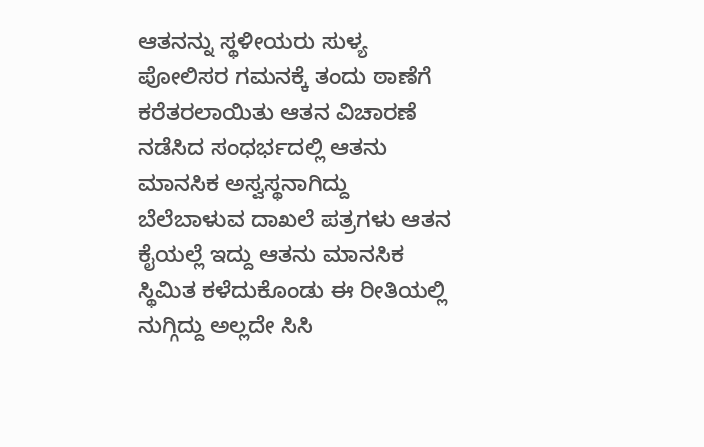ಆತನನ್ನು ಸ್ಥಳೀಯರು ಸುಳ್ಯ ಪೋಲಿಸರ ಗಮನಕ್ಕೆ ತಂದು ಠಾಣೆಗೆ ಕರೆತರಲಾಯಿತು ಆತನ ವಿಚಾರಣೆ ನಡೆಸಿದ ಸಂಧರ್ಭದಲ್ಲಿ ಆತನು ಮಾನಸಿಕ ಅಸ್ವಸ್ಥನಾಗಿದ್ದು ಬೆಲೆಬಾಳುವ ದಾಖಲೆ ಪತ್ರಗಳು ಆತನ ಕೈಯಲ್ಲೆ ಇದ್ದು ಆತನು ಮಾನಸಿಕ ಸ್ಥಿಮಿತ ಕಳೆದುಕೊಂಡು ಈ ರೀತಿಯಲ್ಲಿ ನುಗ್ಗಿದ್ದು ಅಲ್ಲದೇ ಸಿಸಿ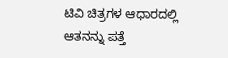ಟಿವಿ ಚಿತ್ರಗಳ ಆಧಾರದಲ್ಲಿ ಆತನನ್ನು ಪತ್ತೆ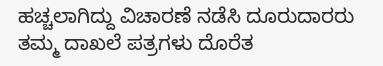ಹಚ್ಚಲಾಗಿದ್ದು ವಿಚಾರಣೆ ನಡೆಸಿ ದೂರುದಾರರು ತಮ್ಮ ದಾಖಲೆ ಪತ್ರಗಳು ದೊರೆತ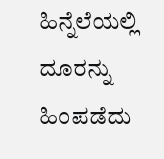ಹಿನ್ನೆಲೆಯಲ್ಲಿ ದೂರನ್ನು ಹಿಂಪಡೆದು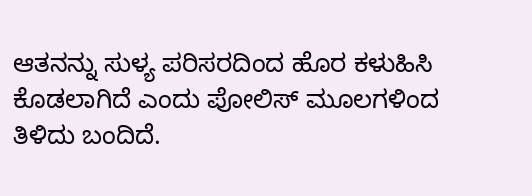ಆತನನ್ನು ಸುಳ್ಯ ಪರಿಸರದಿಂದ ಹೊರ ಕಳುಹಿಸಿ ಕೊಡಲಾಗಿದೆ ಎಂದು ಪೋಲಿಸ್ ಮೂಲಗಳಿಂದ ತಿಳಿದು ಬಂದಿದೆ.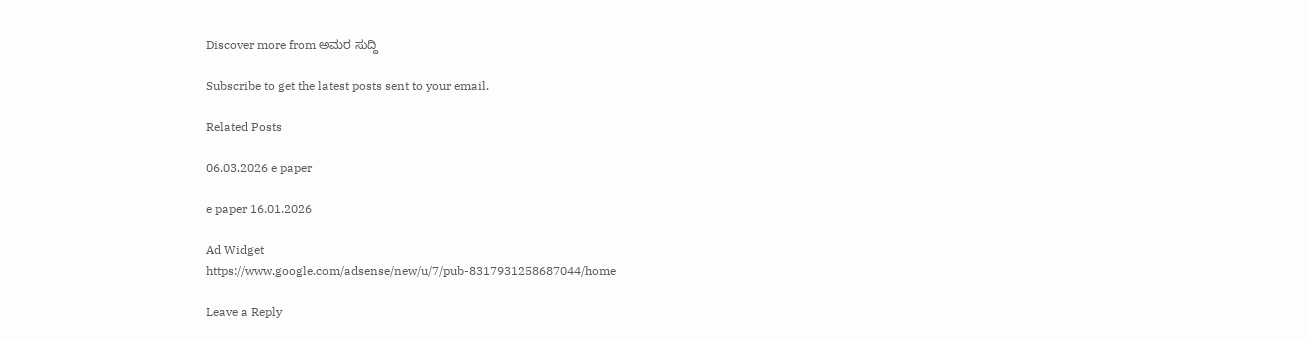Discover more from ಅಮರ ಸುದ್ದಿ

Subscribe to get the latest posts sent to your email.

Related Posts

06.03.2026 e paper

e paper 16.01.2026

Ad Widget
https://www.google.com/adsense/new/u/7/pub-8317931258687044/home

Leave a Reply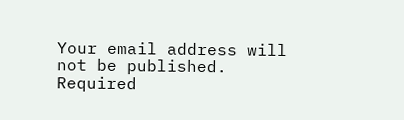Your email address will not be published. Required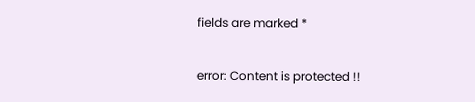fields are marked *

error: Content is protected !!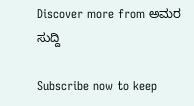Discover more from ಅಮರ ಸುದ್ದಿ

Subscribe now to keep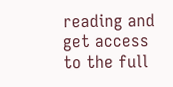reading and get access to the full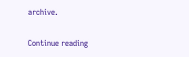archive.

Continue reading